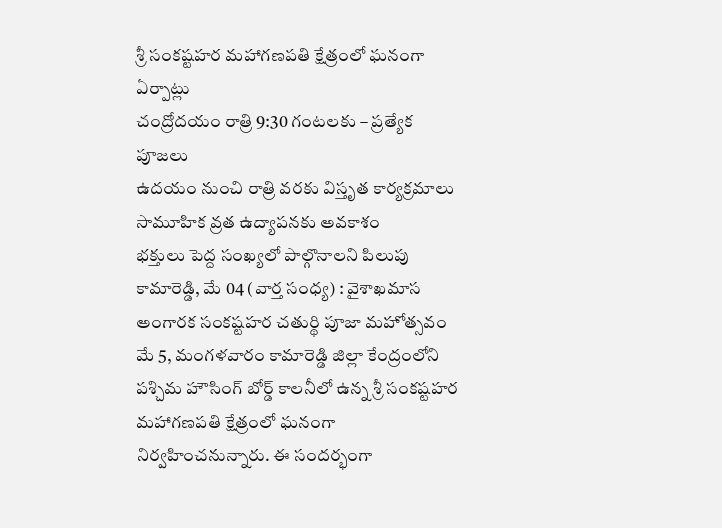శ్రీ సంకష్టహర మహాగణపతి క్షేత్రంలో ఘనంగా ఏర్పాట్లు
చంద్రోదయం రాత్రి 9:30 గంటలకు – ప్రత్యేక పూజలు
ఉదయం నుంచి రాత్రి వరకు విస్తృత కార్యక్రమాలు
సామూహిక వ్రత ఉద్యాపనకు అవకాశం
భక్తులు పెద్ద సంఖ్యలో పాల్గొనాలని పిలుపు
కామారెడ్డి, మే 04 (వార్త సంధ్య) : వైశాఖమాస అంగారక సంకష్టహర చతుర్థి పూజా మహోత్సవం మే 5, మంగళవారం కామారెడ్డి జిల్లా కేంద్రంలోని పశ్చిమ హౌసింగ్ బోర్డ్ కాలనీలో ఉన్న శ్రీ సంకష్టహర మహాగణపతి క్షేత్రంలో ఘనంగా నిర్వహించనున్నారు. ఈ సందర్భంగా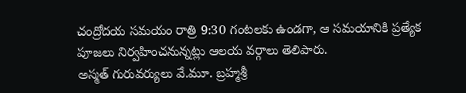చంద్రోదయ సమయం రాత్రి 9:30 గంటలకు ఉండగా, ఆ సమయానికి ప్రత్యేక పూజలు నిర్వహించనున్నట్లు ఆలయ వర్గాలు తెలిపారు.
అస్మత్ గురువర్యులు వే.మూ. బ్రహ్మశ్రీ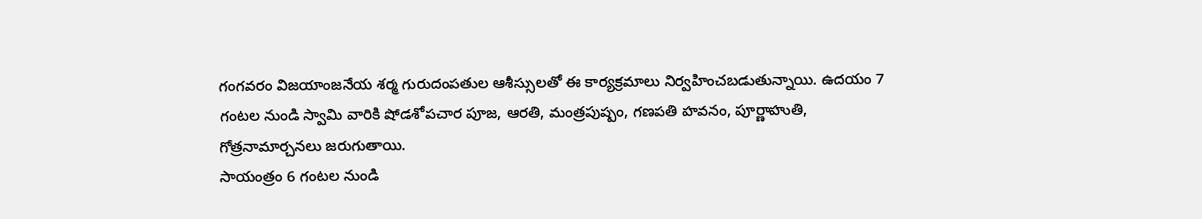గంగవరం విజయాంజనేయ శర్మ గురుదంపతుల ఆశీస్సులతో ఈ కార్యక్రమాలు నిర్వహించబడుతున్నాయి. ఉదయం 7 గంటల నుండి స్వామి వారికి షోడశోపచార పూజ, ఆరతి, మంత్రపుష్పం, గణపతి హవనం, పూర్ణాహుతి, గోత్రనామార్చనలు జరుగుతాయి.
సాయంత్రం 6 గంటల నుండి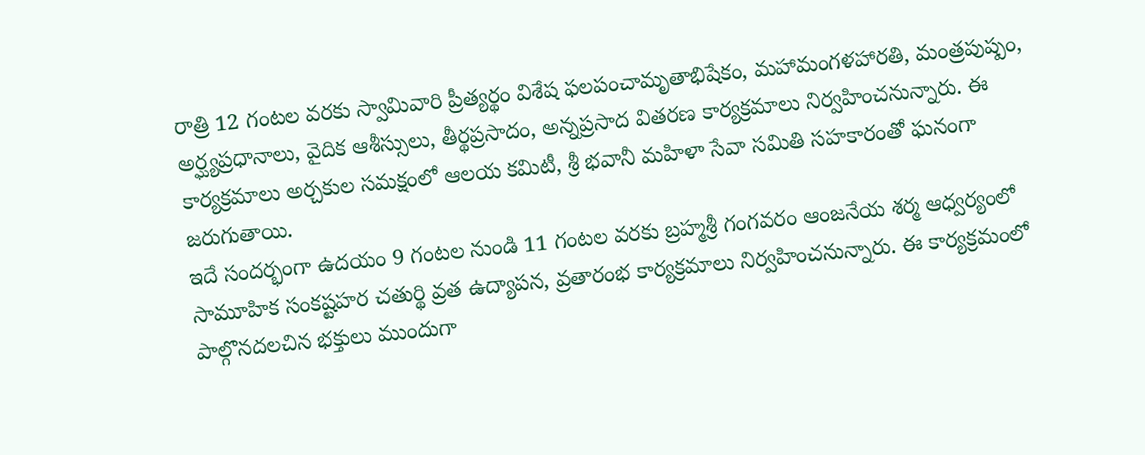రాత్రి 12 గంటల వరకు స్వామివారి ప్రీత్యర్థం విశేష ఫలపంచామృతాభిషేకం, మహామంగళహారతి, మంత్రపుష్పం, అర్ఘ్యప్రధానాలు, వైదిక ఆశీస్సులు, తీర్థప్రసాదం, అన్నప్రసాద వితరణ కార్యక్రమాలు నిర్వహించనున్నారు. ఈ కార్యక్రమాలు అర్చకుల సమక్షంలో ఆలయ కమిటీ, శ్రీ భవానీ మహిళా సేవా సమితి సహకారంతో ఘనంగా జరుగుతాయి.
ఇదే సందర్భంగా ఉదయం 9 గంటల నుండి 11 గంటల వరకు బ్రహ్మశ్రీ గంగవరం ఆంజనేయ శర్మ ఆధ్వర్యంలో సామూహిక సంకష్టహర చతుర్థి వ్రత ఉద్యాపన, వ్రతారంభ కార్యక్రమాలు నిర్వహించనున్నారు. ఈ కార్యక్రమంలో పాల్గొనదలచిన భక్తులు ముందుగా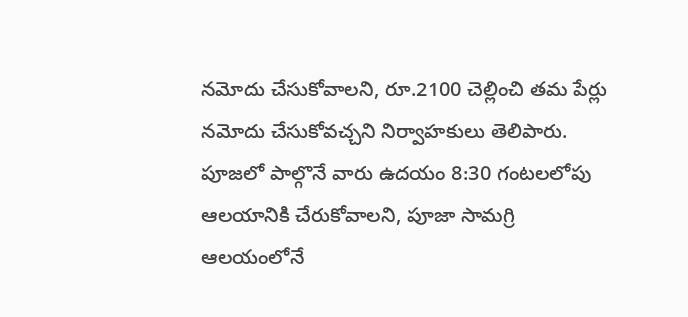నమోదు చేసుకోవాలని, రూ.2100 చెల్లించి తమ పేర్లు నమోదు చేసుకోవచ్చని నిర్వాహకులు తెలిపారు.
పూజలో పాల్గొనే వారు ఉదయం 8:30 గంటలలోపు ఆలయానికి చేరుకోవాలని, పూజా సామగ్రి ఆలయంలోనే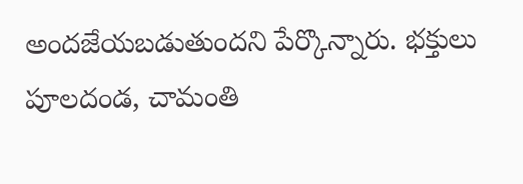అందజేయబడుతుందని పేర్కొన్నారు. భక్తులు పూలదండ, చామంతి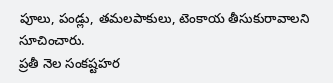పూలు, పండ్లు, తమలపాకులు, టెంకాయ తీసుకురావాలని సూచించారు.
ప్రతీ నెల సంకష్టహర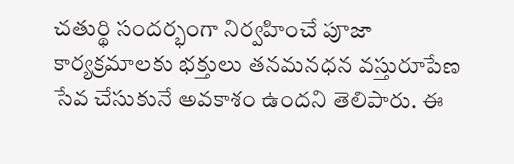చతుర్థి సందర్భంగా నిర్వహించే పూజా కార్యక్రమాలకు భక్తులు తనమనధన వస్తురూపేణ సేవ చేసుకునే అవకాశం ఉందని తెలిపారు. ఈ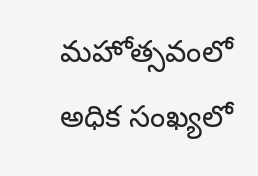మహోత్సవంలో అధిక సంఖ్యలో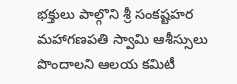భక్తులు పాల్గొని శ్రీ సంకష్టహర మహాగణపతి స్వామి ఆశీస్సులు పొందాలని ఆలయ కమిటీ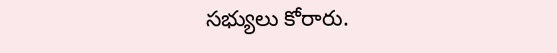సభ్యులు కోరారు.